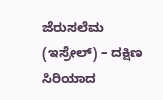ಜೆರುಸಲೆಮ (ಇಸ್ರೇಲ್) – ದಕ್ಷಿಣ ಸಿರಿಯಾದ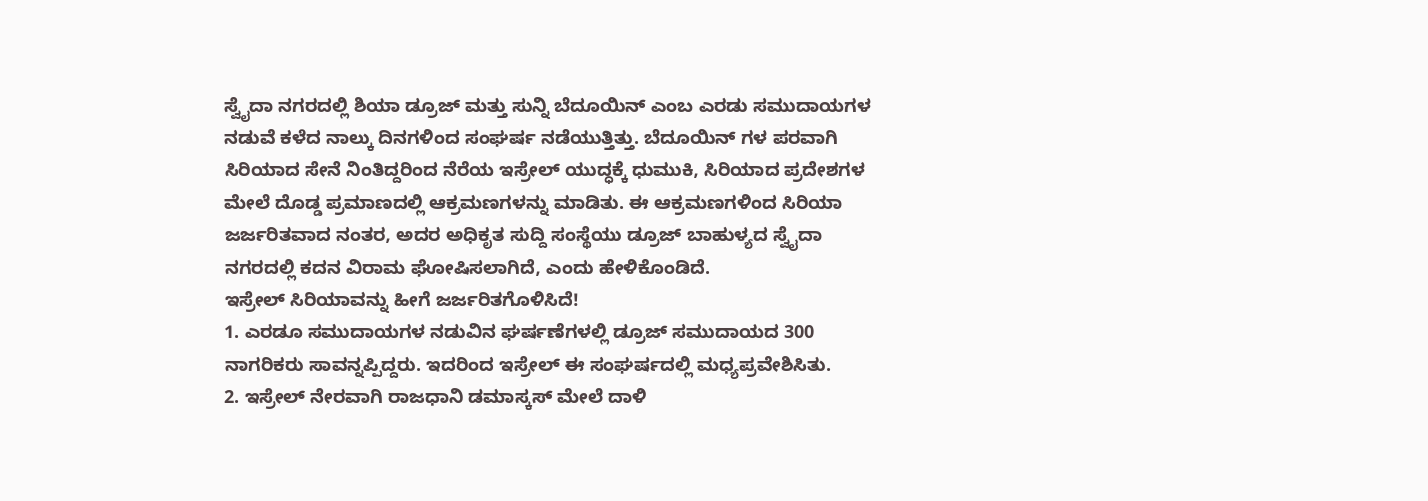ಸ್ವೈದಾ ನಗರದಲ್ಲಿ ಶಿಯಾ ಡ್ರೂಜ್ ಮತ್ತು ಸುನ್ನಿ ಬೆದೂಯಿನ್ ಎಂಬ ಎರಡು ಸಮುದಾಯಗಳ ನಡುವೆ ಕಳೆದ ನಾಲ್ಕು ದಿನಗಳಿಂದ ಸಂಘರ್ಷ ನಡೆಯುತ್ತಿತ್ತು. ಬೆದೂಯಿನ್ ಗಳ ಪರವಾಗಿ ಸಿರಿಯಾದ ಸೇನೆ ನಿಂತಿದ್ದರಿಂದ ನೆರೆಯ ಇಸ್ರೇಲ್ ಯುದ್ಧಕ್ಕೆ ಧುಮುಕಿ, ಸಿರಿಯಾದ ಪ್ರದೇಶಗಳ ಮೇಲೆ ದೊಡ್ಡ ಪ್ರಮಾಣದಲ್ಲಿ ಆಕ್ರಮಣಗಳನ್ನು ಮಾಡಿತು. ಈ ಆಕ್ರಮಣಗಳಿಂದ ಸಿರಿಯಾ ಜರ್ಜರಿತವಾದ ನಂತರ, ಅದರ ಅಧಿಕೃತ ಸುದ್ದಿ ಸಂಸ್ಥೆಯು ಡ್ರೂಜ್ ಬಾಹುಳ್ಯದ ಸ್ವೈದಾ ನಗರದಲ್ಲಿ ಕದನ ವಿರಾಮ ಘೋಷಿಸಲಾಗಿದೆ, ಎಂದು ಹೇಳಿಕೊಂಡಿದೆ.
ಇಸ್ರೇಲ್ ಸಿರಿಯಾವನ್ನು ಹೀಗೆ ಜರ್ಜರಿತಗೊಳಿಸಿದೆ!
1. ಎರಡೂ ಸಮುದಾಯಗಳ ನಡುವಿನ ಘರ್ಷಣೆಗಳಲ್ಲಿ ಡ್ರೂಜ್ ಸಮುದಾಯದ 300 ನಾಗರಿಕರು ಸಾವನ್ನಪ್ಪಿದ್ದರು. ಇದರಿಂದ ಇಸ್ರೇಲ್ ಈ ಸಂಘರ್ಷದಲ್ಲಿ ಮಧ್ಯಪ್ರವೇಶಿಸಿತು.
2. ಇಸ್ರೇಲ್ ನೇರವಾಗಿ ರಾಜಧಾನಿ ಡಮಾಸ್ಕಸ್ ಮೇಲೆ ದಾಳಿ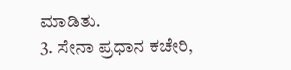ಮಾಡಿತು.
3. ಸೇನಾ ಪ್ರಧಾನ ಕಚೇರಿ,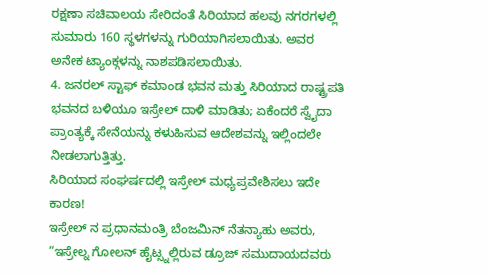ರಕ್ಷಣಾ ಸಚಿವಾಲಯ ಸೇರಿದಂತೆ ಸಿರಿಯಾದ ಹಲವು ನಗರಗಳಲ್ಲಿ ಸುಮಾರು 160 ಸ್ಥಳಗಳನ್ನು ಗುರಿಯಾಗಿಸಲಾಯಿತು. ಅವರ ಅನೇಕ ಟ್ಯಾಂಕ್ಗಳನ್ನು ನಾಶಪಡಿಸಲಾಯಿತು.
4. ಜನರಲ್ ಸ್ಟಾಫ್ ಕಮಾಂಡ ಭವನ ಮತ್ತು ಸಿರಿಯಾದ ರಾಷ್ಟ್ರಪತಿ ಭವನದ ಬಳಿಯೂ ಇಸ್ರೇಲ್ ದಾಳಿ ಮಾಡಿತು; ಏಕೆಂದರೆ ಸ್ವೈದಾ ಪ್ರಾಂತ್ಯಕ್ಕೆ ಸೇನೆಯನ್ನು ಕಳುಹಿಸುವ ಆದೇಶವನ್ನು ಇಲ್ಲಿಂದಲೇ ನೀಡಲಾಗುತ್ತಿತ್ತು.
ಸಿರಿಯಾದ ಸಂಘರ್ಷದಲ್ಲಿ ಇಸ್ರೇಲ್ ಮಧ್ಯಪ್ರವೇಶಿಸಲು ಇದೇ ಕಾರಣ!
ಇಸ್ರೇಲ್ ನ ಪ್ರಧಾನಮಂತ್ರಿ ಬೆಂಜಮಿನ್ ನೆತನ್ಯಾಹು ಅವರು, “ಇಸ್ರೇಲ್ನ ಗೋಲನ್ ಹೈಟ್ಸ್ನಲ್ಲಿರುವ ಡ್ರೂಜ್ ಸಮುದಾಯದವರು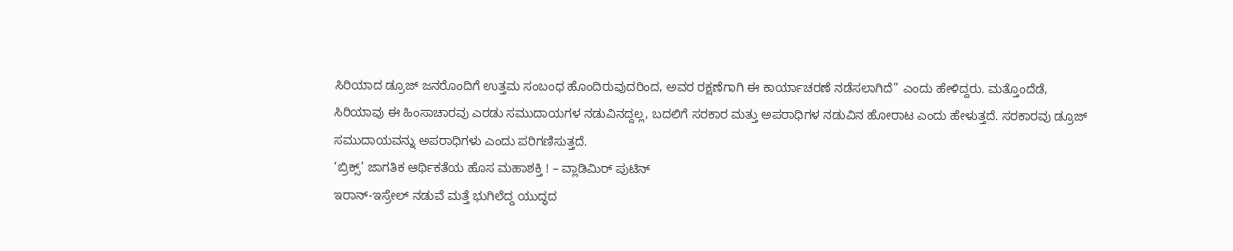ಸಿರಿಯಾದ ಡ್ರೂಜ್ ಜನರೊಂದಿಗೆ ಉತ್ತಮ ಸಂಬಂಧ ಹೊಂದಿರುವುದರಿಂದ, ಅವರ ರಕ್ಷಣೆಗಾಗಿ ಈ ಕಾರ್ಯಾಚರಣೆ ನಡೆಸಲಾಗಿದೆ” ಎಂದು ಹೇಳಿದ್ದರು. ಮತ್ತೊಂದೆಡೆ, ಸಿರಿಯಾವು ಈ ಹಿಂಸಾಚಾರವು ಎರಡು ಸಮುದಾಯಗಳ ನಡುವಿನದ್ದಲ್ಲ, ಬದಲಿಗೆ ಸರಕಾರ ಮತ್ತು ಅಪರಾಧಿಗಳ ನಡುವಿನ ಹೋರಾಟ ಎಂದು ಹೇಳುತ್ತದೆ. ಸರಕಾರವು ಡ್ರೂಜ್ ಸಮುದಾಯವನ್ನು ಅಪರಾಧಿಗಳು ಎಂದು ಪರಿಗಣಿಸುತ್ತದೆ.
‘ಬ್ರಿಕ್ಸ್’ ಜಾಗತಿಕ ಆರ್ಥಿಕತೆಯ ಹೊಸ ಮಹಾಶಕ್ತಿ ! – ವ್ಲಾಡಿಮಿರ್ ಪುಟಿನ್
ಇರಾನ್-ಇಸ್ರೇಲ್ ನಡುವೆ ಮತ್ತೆ ಭುಗಿಲೆದ್ದ ಯುದ್ಧದ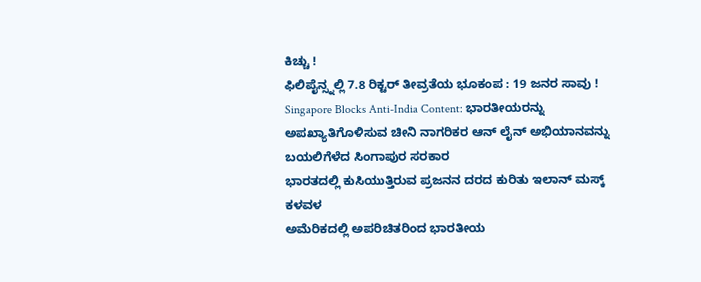ಕಿಚ್ಚು !
ಫಿಲಿಪೈನ್ಸ್ನಲ್ಲಿ 7.8 ರಿಕ್ಟರ್ ತೀವ್ರತೆಯ ಭೂಕಂಪ : 19 ಜನರ ಸಾವು !
Singapore Blocks Anti-India Content: ಭಾರತೀಯರನ್ನು ಅಪಖ್ಯಾತಿಗೊಳಿಸುವ ಚೀನಿ ನಾಗರಿಕರ ಆನ್ ಲೈನ್ ಅಭಿಯಾನವನ್ನು ಬಯಲಿಗೆಳೆದ ಸಿಂಗಾಪುರ ಸರಕಾರ
ಭಾರತದಲ್ಲಿ ಕುಸಿಯುತ್ತಿರುವ ಪ್ರಜನನ ದರದ ಕುರಿತು ಇಲಾನ್ ಮಸ್ಕ್ ಕಳವಳ
ಅಮೆರಿಕದಲ್ಲಿ ಅಪರಿಚಿತರಿಂದ ಭಾರತೀಯ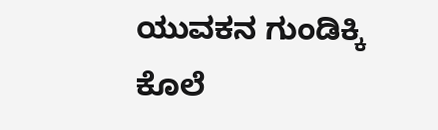ಯುವಕನ ಗುಂಡಿಕ್ಕಿ ಕೊಲೆ